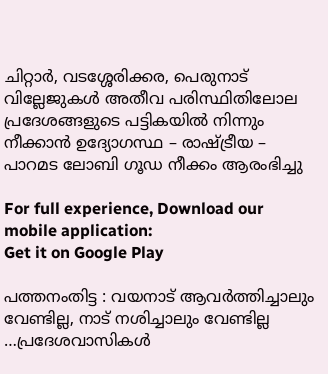ചിറ്റാര്‍, വടശ്ശേരിക്കര, പെരുനാട്‌ വില്ലേജുകള്‍ അതീവ പരിസ്ഥിതിലോല പ്രദേശങ്ങളുടെ പട്ടികയില്‍ നിന്നും നീക്കാന്‍ ഉദ്യോഗസ്ഥ – രാഷ്ട്രീയ – പാറമട ലോബി ഗൂഡ നീക്കം ആരംഭിച്ചു

For full experience, Download our mobile application:
Get it on Google Play

പത്തനംതിട്ട : വയനാട് ആവര്‍ത്തിച്ചാലും വേണ്ടില്ല, നാട് നശിച്ചാലും വേണ്ടില്ല …പ്രദേശവാസികള്‍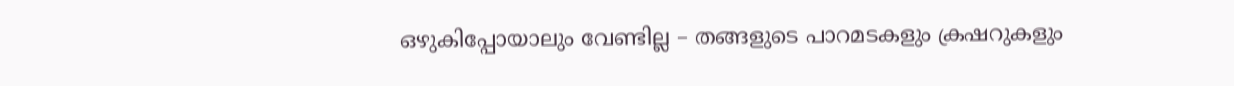ഒഴുകിപ്പോയാലും വേണ്ടില്ല – തങ്ങളുടെ പാറമടകളും ക്രഷറുകളും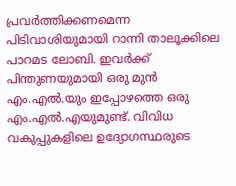പ്രവര്‍ത്തിക്കണമെന്ന പിടിവാശിയുമായി റാന്നി താലൂക്കിലെ പാറമട ലോബി. ഇവര്‍ക്ക് പിന്തുണയുമായി ഒരു മുന്‍ എം.എല്‍.യും ഇപ്പോഴത്തെ ഒരു എം.എല്‍.എയുമുണ്ട്. വിവിധ വകുപ്പുകളിലെ ഉദ്യോഗസ്ഥരുടെ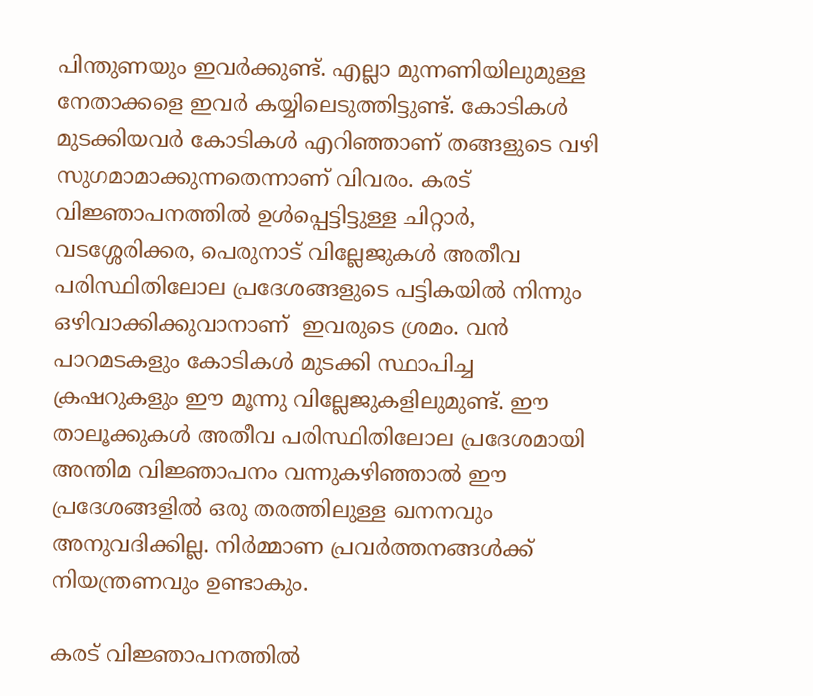പിന്തുണയും ഇവര്‍ക്കുണ്ട്. എല്ലാ മുന്നണിയിലുമുള്ള നേതാക്കളെ ഇവര്‍ കയ്യിലെടുത്തിട്ടുണ്ട്‌. കോടികള്‍ മുടക്കിയവര്‍ കോടികള്‍ എറിഞ്ഞാണ് തങ്ങളുടെ വഴി സുഗമാമാക്കുന്നതെന്നാണ് വിവരം. കരട് വിജ്ഞാപനത്തില്‍ ഉള്‍പ്പെട്ടിട്ടുള്ള ചിറ്റാര്‍, വടശ്ശേരിക്കര, പെരുനാട്‌ വില്ലേജുകള്‍ അതീവ പരിസ്ഥിതിലോല പ്രദേശങ്ങളുടെ പട്ടികയില്‍ നിന്നും ഒഴിവാക്കിക്കുവാനാണ്  ഇവരുടെ ശ്രമം. വന്‍ പാറമടകളും കോടികള്‍ മുടക്കി സ്ഥാപിച്ച ക്രഷറുകളും ഈ മൂന്നു വില്ലേജുകളിലുമുണ്ട്. ഈ താലൂക്കുകള്‍ അതീവ പരിസ്ഥിതിലോല പ്രദേശമായി അന്തിമ വിജ്ഞാപനം വന്നുകഴിഞ്ഞാല്‍ ഈ പ്രദേശങ്ങളില്‍ ഒരു തരത്തിലുള്ള ഖനനവും അനുവദിക്കില്ല. നിര്‍മ്മാണ പ്രവര്‍ത്തനങ്ങള്‍ക്ക് നിയന്ത്രണവും ഉണ്ടാകും.

കരട് വിജ്ഞാപനത്തില്‍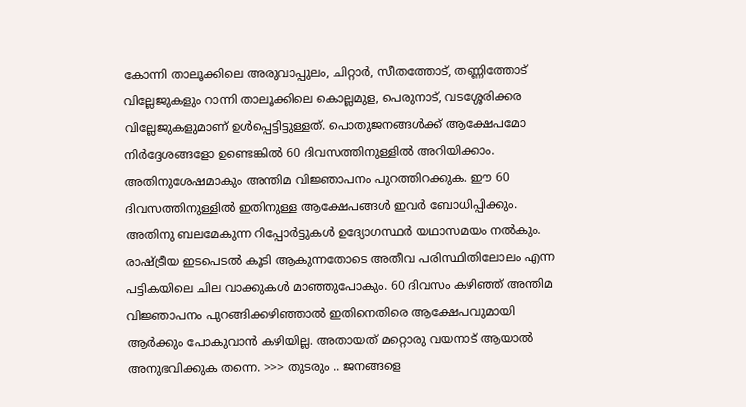കോന്നി താലൂക്കിലെ അരുവാപ്പുലം, ചിറ്റാര്‍, സീതത്തോട്, തണ്ണിത്തോട് വില്ലേജുകളും റാന്നി താലൂക്കിലെ കൊല്ലമുള, പെരുനാട്‌, വടശ്ശേരിക്കര വില്ലേജുകളുമാണ് ഉള്‍പ്പെട്ടിട്ടുള്ളത്. പൊതുജനങ്ങള്‍ക്ക് ആക്ഷേപമോ നിര്‍ദ്ദേശങ്ങളോ ഉണ്ടെങ്കില്‍ 60 ദിവസത്തിനുള്ളില്‍ അറിയിക്കാം. അതിനുശേഷമാകും അന്തിമ വിജ്ഞാപനം പുറത്തിറക്കുക. ഈ 60 ദിവസത്തിനുള്ളില്‍ ഇതിനുള്ള ആക്ഷേപങ്ങള്‍ ഇവര്‍ ബോധിപ്പിക്കും. അതിനു ബലമേകുന്ന റിപ്പോര്‍ട്ടുകള്‍ ഉദ്യോഗസ്ഥര്‍ യഥാസമയം നല്‍കും. രാഷ്ട്രീയ ഇടപെടല്‍ കൂടി ആകുന്നതോടെ അതീവ പരിസ്ഥിതിലോലം എന്ന പട്ടികയിലെ ചില വാക്കുകള്‍ മാഞ്ഞുപോകും. 60 ദിവസം കഴിഞ്ഞ് അന്തിമ വിജ്ഞാപനം പുറങ്ങിക്കഴിഞ്ഞാല്‍ ഇതിനെതിരെ ആക്ഷേപവുമായി ആര്‍ക്കും പോകുവാന്‍ കഴിയില്ല. അതായത് മറ്റൊരു വയനാട് ആയാല്‍ അനുഭവിക്കുക തന്നെ. >>> തുടരും .. ജനങ്ങളെ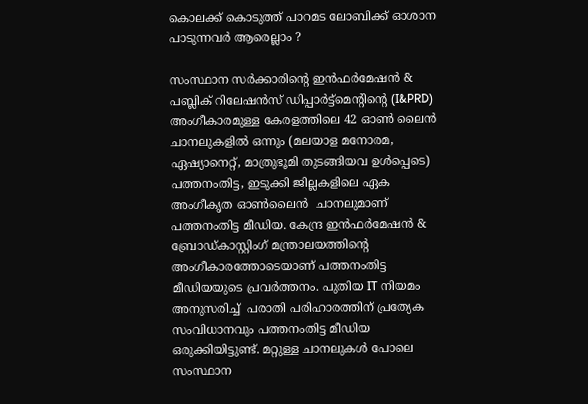കൊലക്ക് കൊടുത്ത് പാറമട ലോബിക്ക് ഓശാന പാടുന്നവര്‍ ആരെല്ലാം ?

സംസ്ഥാന സര്‍ക്കാരിന്റെ ഇന്‍ഫര്‍മേഷന്‍ & പബ്ലിക് റിലേഷന്‍സ് ഡിപ്പാര്‍ട്ട്മെന്റിന്റെ (I&PRD) അംഗീകാരമുള്ള കേരളത്തിലെ 42 ഓണ്‍ ലൈന്‍ ചാനലുകളില്‍ ഒന്നും (മലയാള മനോരമ, ഏഷ്യാനെറ്റ്, മാത്രുഭൂമി തുടങ്ങിയവ ഉള്‍പ്പെടെ) പത്തനംതിട്ട, ഇടുക്കി ജില്ലകളിലെ ഏക അംഗീകൃത ഓണ്‍ലൈന്‍  ചാനലുമാണ് പത്തനംതിട്ട മീഡിയ. കേന്ദ്ര ഇന്‍ഫര്‍മേഷന്‍ & ബ്രോഡ്‌കാസ്റ്റിംഗ് മന്ത്രാലയത്തിന്റെ അംഗീകാരത്തോടെയാണ് പത്തനംതിട്ട മീഡിയയുടെ പ്രവര്‍ത്തനം. പുതിയ IT നിയമം അനുസരിച്ച്  പരാതി പരിഹാരത്തിന് പ്രത്യേക സംവിധാനവും പത്തനംതിട്ട മീഡിയ ഒരുക്കിയിട്ടുണ്ട്. മറ്റുള്ള ചാനലുകള്‍ പോലെ സംസ്ഥാന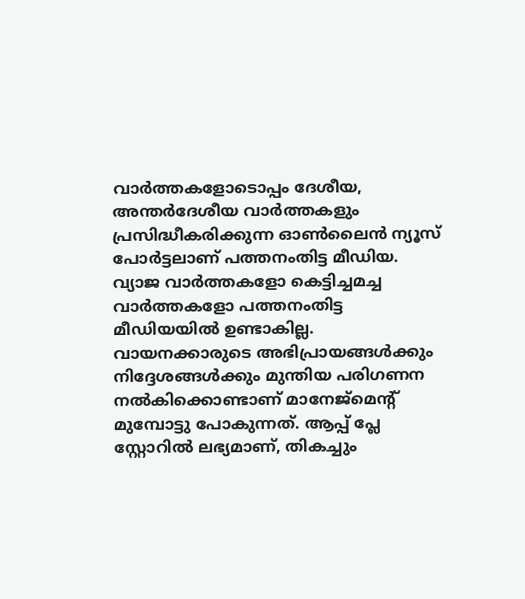വാര്‍ത്തകളോടൊപ്പം ദേശീയ, അന്തര്‍ദേശീയ വാര്‍ത്തകളും പ്രസിദ്ധീകരിക്കുന്ന ഓണ്‍ലൈന്‍ ന്യൂസ് പോര്‍ട്ടലാണ് പത്തനംതിട്ട മീഡിയ. വ്യാജ വാര്‍ത്തകളോ കെട്ടിച്ചമച്ച വാര്‍ത്തകളോ പത്തനംതിട്ട മീഡിയയില്‍ ഉണ്ടാകില്ല. വായനക്കാരുടെ അഭിപ്രായങ്ങള്‍ക്കും നിദ്ദേശങ്ങള്‍ക്കും മുന്തിയ പരിഗണന നല്‍കിക്കൊണ്ടാണ് മാനേജ്മെന്റ് മുമ്പോട്ടു പോകുന്നത്. ആപ്പ് പ്ലേ സ്റ്റോറില്‍ ലഭ്യമാണ്, തികച്ചും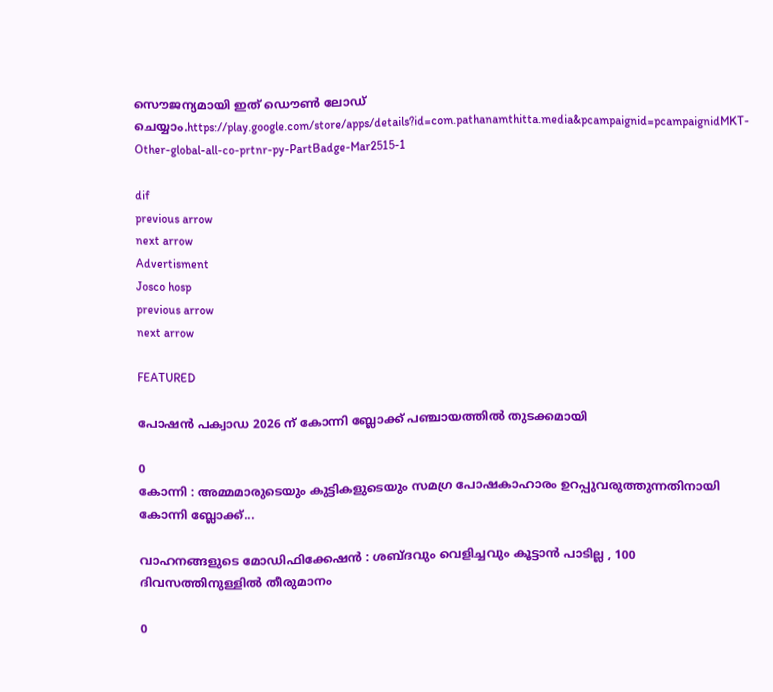സൌജന്യമായി ഇത് ഡൌണ്‍ ലോഡ് ചെയ്യാം.https://play.google.com/store/apps/details?id=com.pathanamthitta.media&pcampaignid=pcampaignidMKT-Other-global-all-co-prtnr-py-PartBadge-Mar2515-1

dif
previous arrow
next arrow
Advertisment
Josco hosp
previous arrow
next arrow

FEATURED

പോഷൻ പക്വാഡ 2026 ന് കോന്നി ബ്ലോക്ക് പഞ്ചായത്തില്‍ തുടക്കമായി

0
കോന്നി : അമ്മമാരുടെയും കുട്ടികളുടെയും സമഗ്ര പോഷകാഹാരം ഉറപ്പുവരുത്തുന്നതിനായി കോന്നി ബ്ലോക്ക്...

വാഹനങ്ങളുടെ മോഡിഫിക്കേഷൻ : ശബ്ദവും വെളിച്ചവും കൂട്ടാൻ പാടില്ല , 100 ദിവസത്തിനുള്ളിൽ തീരുമാനം

0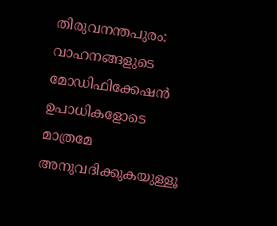തിരുവനന്തപുരം: വാഹനങ്ങളുടെ മോഡിഫിക്കേഷൻ ഉപാധികളോടെ മാത്രമേ അനുവദിക്കുകയുള്ളൂ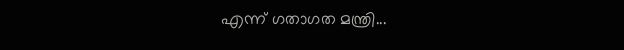എന്ന് ഗതാഗത മന്ത്രി...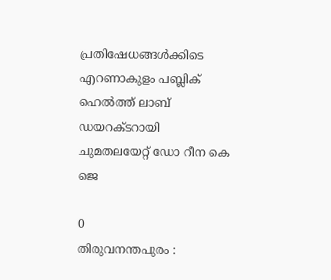പ്രതിഷേധങ്ങൾക്കിടെ എറണാകുളം പബ്ലിക് ഹെൽത്ത് ലാബ് ഡയറക്ടറായി ചുമതലയേറ്റ് ഡോ റീന കെ ജെ

0
തിരുവനന്തപുരം :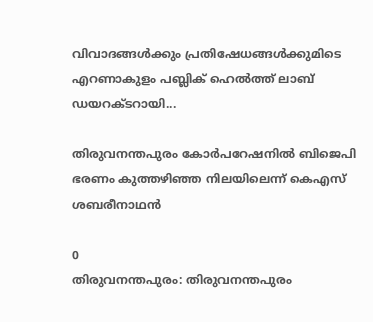വിവാദങ്ങൾക്കും പ്രതിഷേധങ്ങൾക്കുമിടെ എറണാകുളം പബ്ലിക് ഹെൽത്ത് ലാബ് ഡയറക്ടറായി...

തിരുവനന്തപുരം കോർപറേഷനിൽ ബിജെപി ഭരണം കുത്തഴിഞ്ഞ നിലയിലെന്ന് കെഎസ് ശബരീനാഥൻ

0
തിരുവനന്തപുരം: തിരുവനന്തപുരം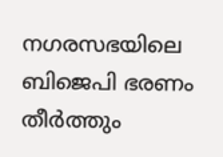നഗരസഭയിലെ ബിജെപി ഭരണം തീർത്തും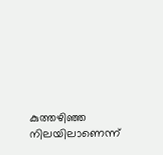കുത്തഴിഞ്ഞ നിലയിലാണെന്ന്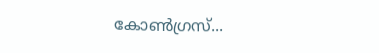കോൺഗ്രസ്...